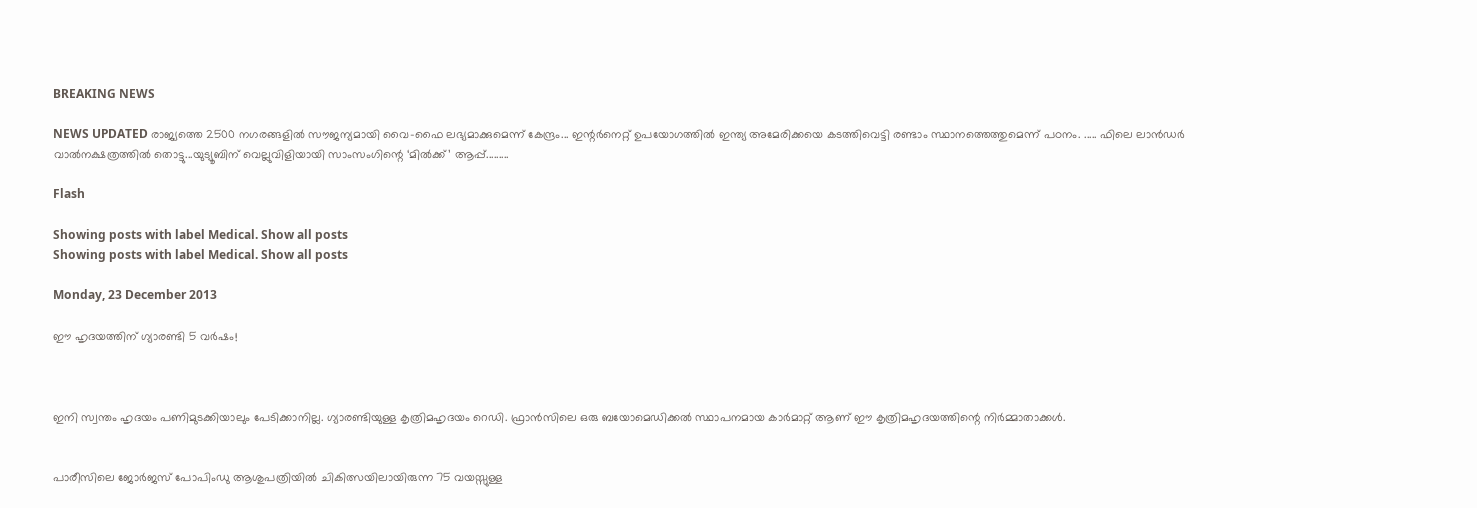BREAKING NEWS

NEWS UPDATED രാജ്യത്തെ 2500 നഗരങ്ങളില്‍ സൗജന്യമായി വൈ-ഫൈ ലഭ്യമാക്കുമെന്ന് കേന്ദ്രം... ഇന്റര്‍നെറ്റ് ഉപയോഗത്തില്‍ ഇന്ത്യ അമേരിക്കയെ കടത്തിവെട്ടി രണ്ടാം സ്ഥാനത്തെത്തുമെന്ന് പഠനം. ..... ഫിലെ ലാന്‍ഡര്‍ വാൽനക്ഷത്രത്തിൽ തൊട്ടു...യുട്യൂബിന് വെല്ലുവിളിയായി സാംസംഗിന്റെ ‘മില്‍ക്ക്’ ആപ്പ്.........

Flash

Showing posts with label Medical. Show all posts
Showing posts with label Medical. Show all posts

Monday, 23 December 2013

ഈ ഹൃദയത്തിന് ഗ്യാരണ്ടി 5 വര്‍ഷം!



ഇനി സ്വന്തം ഹൃദയം പണിമുടക്കിയാലും പേടിക്കാനില്ല. ഗ്യാരണ്ടിയുള്ള കൃത്രിമഹൃദയം റെഡി. ഫ്രാന്‍സിലെ ഒരു ബയോമെഡിക്കല്‍ സ്ഥാപനമായ കാര്‍മാറ്റ് ആണ് ഈ കൃത്രിമഹൃദയത്തിന്റെ നിര്‍മ്മാതാക്കള്‍.


പാരീസിലെ ജോര്‍ജസ് പോപിംഡു ആശുപത്രിയില്‍ ചികിത്സയിലായിരുന്ന 75 വയസ്സുള്ള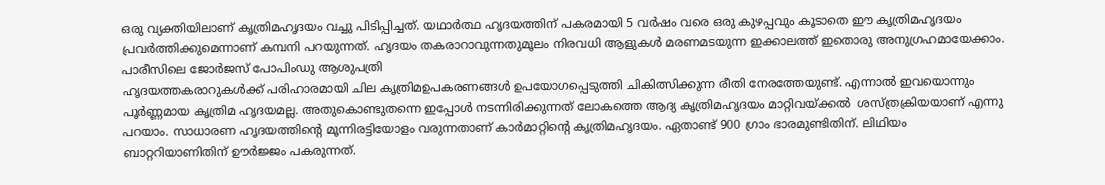ഒരു വ്യക്തിയിലാണ് കൃത്രിമഹൃദയം വച്ചു പിടിപ്പിച്ചത്. യഥാര്‍ത്ഥ ഹൃദയത്തിന് പകരമായി 5 വര്‍ഷം വരെ ഒരു കുഴപ്പവും കൂടാതെ ഈ കൃത്രിമഹൃദയം പ്രവര്‍ത്തിക്കുമെന്നാണ് കമ്പനി പറയുന്നത്. ഹൃദയം തകരാറാവുന്നതുമൂലം നിരവധി ആളുകള്‍ മരണമടയുന്ന ഇക്കാലത്ത് ഇതൊരു അനുഗ്രഹമായേക്കാം.
പാരീസിലെ ജോര്‍ജസ് പോപിംഡു ആശുപത്രി
ഹൃദയത്തകരാറുകള്‍ക്ക് പരിഹാരമായി ചില കൃത്രിമഉപകരണങ്ങള്‍ ഉപയോഗപ്പെടുത്തി ചികിത്സിക്കുന്ന രീതി നേരത്തേയുണ്ട്. എന്നാല്‍ ഇവയൊന്നും പൂര്‍ണ്ണമായ കൃത്രിമ ഹൃദയമല്ല. അതുകൊണ്ടുതന്നെ ഇപ്പോള്‍ നടന്നിരിക്കുന്നത് ലോകത്തെ ആദ്യ കൃത്രിമഹൃദയം മാറ്റിവയ്ക്കല്‍  ശസ്ത്രക്രിയയാണ് എന്നു പറയാം. സാധാരണ ഹൃദയത്തിന്റെ മൂന്നിരട്ടിയോളം വരുന്നതാണ് കാര്‍മാറ്റിന്റെ കൃത്രിമഹൃദയം. ഏതാണ്ട് 900 ഗ്രാം ഭാരമുണ്ടിതിന്. ലിഥിയം ബാറ്ററിയാണിതിന് ഊര്‍ജ്ജം പകരുന്നത്.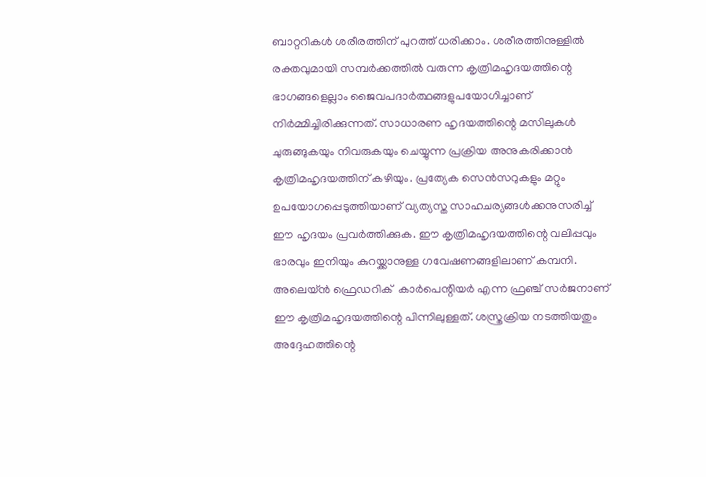ബാറ്ററികള്‍ ശരീരത്തിന് പുറത്ത് ധരിക്കാം. ശരീരത്തിനുള്ളില്‍ രക്തവുമായി സമ്പര്‍ക്കത്തില്‍ വരുന്ന കൃത്രിമഹൃദയത്തിന്റെ ഭാഗങ്ങളെല്ലാം ജൈവപദാര്‍ത്ഥങ്ങളുപയോഗിച്ചാണ് നിര്‍മ്മിച്ചിരിക്കുന്നത്. സാധാരണ ഹൃദയത്തിന്റെ മസിലുകള്‍ ചുരുങ്ങുകയും നിവരുകയും ചെയ്യുന്ന പ്രക്രിയ അനുകരിക്കാന്‍ കൃത്രിമഹൃദയത്തിന് കഴിയും. പ്രത്യേക സെന്‍സറുകളും മറ്റും ഉപയോഗപ്പെടുത്തിയാണ് വ്യത്യസ്ത സാഹചര്യങ്ങള്‍ക്കനുസരിച്ച് ഈ ഹൃദയം പ്രവര്‍ത്തിക്കുക. ഈ കൃത്രിമഹൃദയത്തിന്റെ വലിപ്പവും ഭാരവും ഇനിയും കുറയ്ക്കാനുള്ള ഗവേഷണങ്ങളിലാണ് കമ്പനി.
അലെയ്ന്‍ ഫ്രെഡറിക്  കാര്‍പെന്റിയര്‍ എന്ന ഫ്രഞ്ച് സര്‍ജനാണ് ഈ കൃത്രിമഹൃദയത്തിന്റെ പിന്നിലുള്ളത്. ശസ്ത്രക്രിയ നടത്തിയതും അദ്ദേഹത്തിന്റെ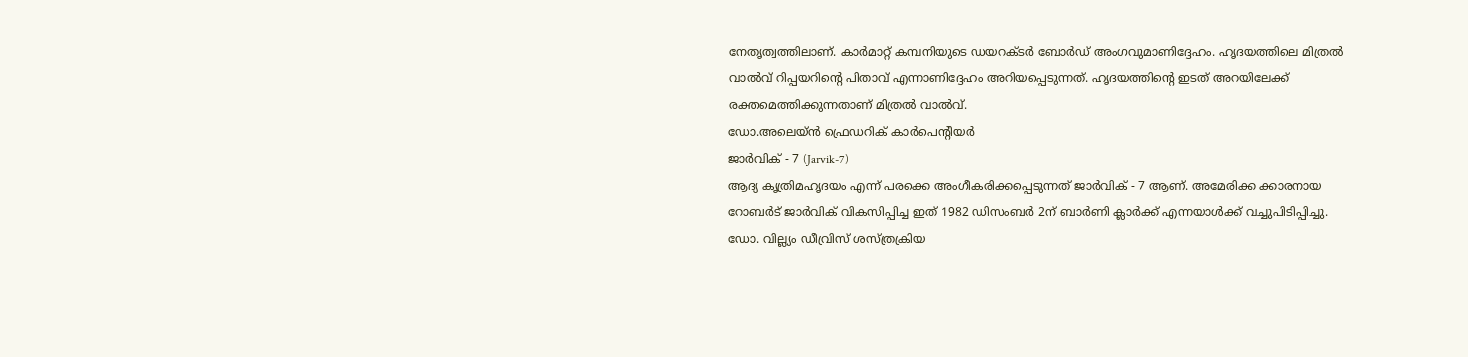നേതൃത്വത്തിലാണ്. കാര്‍മാറ്റ് കമ്പനിയുടെ ഡയറക്ടര്‍ ബോര്‍ഡ് അംഗവുമാണിദ്ദേഹം. ഹൃദയത്തിലെ മിത്രല്‍ വാല്‍വ് റിപ്പയറിന്റെ പിതാവ് എന്നാണിദ്ദേഹം അറിയപ്പെടുന്നത്. ഹൃദയത്തിന്റെ ഇടത് അറയിലേക്ക് രക്തമെത്തിക്കുന്നതാണ് മിത്രല്‍ വാല്‍വ്.
ഡോ.അലെയ്ന്‍ ഫ്രെഡറിക് കാര്‍പെന്റിയര്‍
ജാര്‍വിക് - 7 (Jarvik-7)
ആദ്യ കൃത്രിമഹൃദയം എന്ന് പരക്കെ അംഗീകരിക്കപ്പെടുന്നത് ജാര്‍വിക് - 7 ആണ്. അമേരിക്ക ക്കാരനായ റോബര്‍ട് ജാര്‍വിക് വികസിപ്പിച്ച ഇത് 1982 ഡിസംബര്‍ 2ന് ബാര്‍ണി ക്ലാര്‍ക്ക് എന്നയാള്‍ക്ക് വച്ചുപിടിപ്പിച്ചു. ഡോ. വില്ല്യം ഡീവ്രിസ് ശസ്ത്രക്രിയ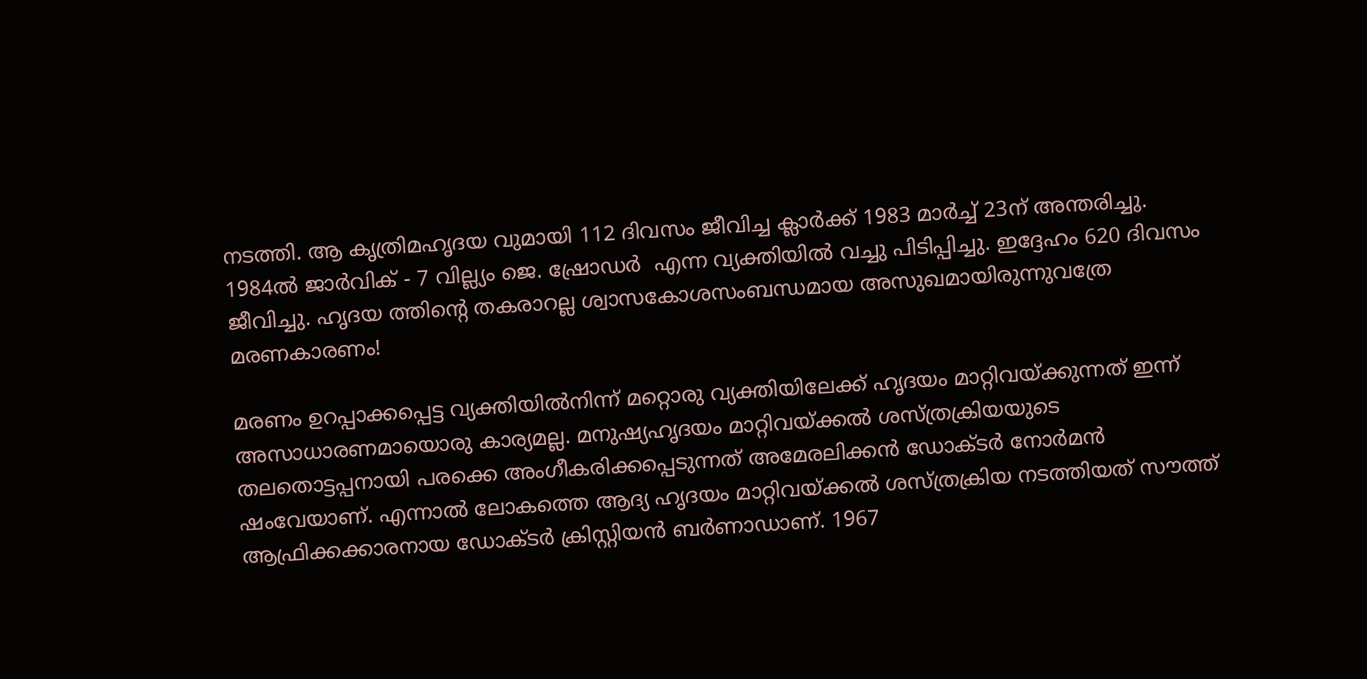നടത്തി. ആ കൃത്രിമഹൃദയ വുമായി 112 ദിവസം ജീവിച്ച ക്ലാര്‍ക്ക് 1983 മാര്‍ച്ച് 23ന് അന്തരിച്ചു. 1984ല്‍ ജാര്‍വിക് - 7 വില്ല്യം ജെ. ഷ്രോഡര്‍  എന്ന വ്യക്തിയില്‍ വച്ചു പിടിപ്പിച്ചു. ഇദ്ദേഹം 620 ദിവസം ജീവിച്ചു. ഹൃദയ ത്തിന്റെ തകരാറല്ല ശ്വാസകോശസംബന്ധമായ അസുഖമായിരുന്നുവത്രേ മരണകാരണം!

മരണം ഉറപ്പാക്കപ്പെട്ട വ്യക്തിയില്‍നിന്ന് മറ്റൊരു വ്യക്തിയിലേക്ക് ഹൃദയം മാറ്റിവയ്ക്കുന്നത് ഇന്ന് അസാധാരണമായൊരു കാര്യമല്ല. മനുഷ്യഹൃദയം മാറ്റിവയ്ക്കല്‍ ശസ്ത്രക്രിയയുടെ തലതൊട്ടപ്പനായി പരക്കെ അംഗീകരിക്കപ്പെടുന്നത് അമേരലിക്കന്‍ ഡോക്ടര്‍ നോര്‍മന്‍ ഷംവേയാണ്. എന്നാല്‍ ലോകത്തെ ആദ്യ ഹൃദയം മാറ്റിവയ്ക്കല്‍ ശസ്ത്രക്രിയ നടത്തിയത് സൗത്ത് ആഫ്രിക്കക്കാരനായ ഡോക്ടര്‍ ക്രിസ്റ്റിയന്‍ ബര്‍ണാഡാണ്. 1967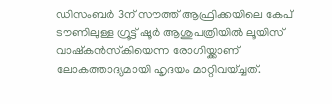ഡിസംബര്‍ 3ന് സൗത്ത് ആഫ്രിക്കയിലെ കേപ് ടൗണിലുള്ള ഗ്രൂട്ട് ഷൂര്‍ ആശുപത്രിയില്‍ ലൂയിസ് വാഷ്‌കന്‍സ്‌കിയെന്ന രോഗിയ്ക്കാണ് ലോകത്താദ്യമായി ഹൃദയം മാറ്റിവയ്ച്ചത്.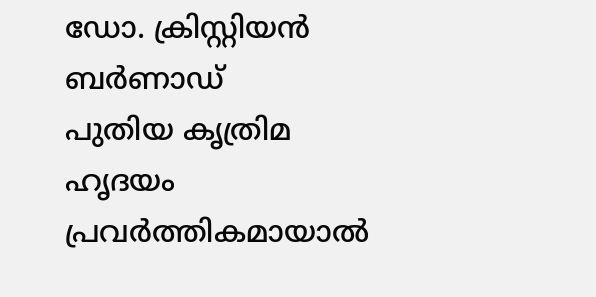ഡോ. ക്രിസ്റ്റിയന്‍ ബര്‍ണാഡ്‌
പുതിയ കൃത്രിമ ഹൃദയം പ്രവര്‍ത്തികമായാല്‍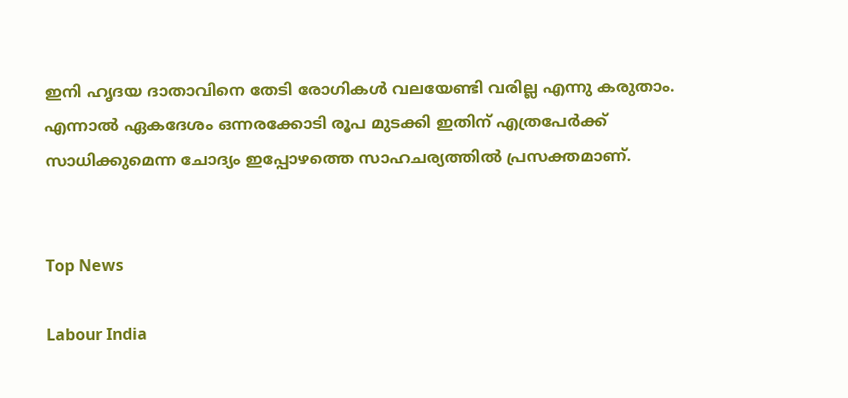ഇനി ഹൃദയ ദാതാവിനെ തേടി രോഗികള്‍ വലയേണ്ടി വരില്ല എന്നു കരുതാം. എന്നാല്‍ ഏകദേശം ഒന്നരക്കോടി രൂപ മുടക്കി ഇതിന് എത്രപേര്‍ക്ക് സാധിക്കുമെന്ന ചോദ്യം ഇപ്പോഴത്തെ സാഹചര്യത്തില്‍ പ്രസക്തമാണ്.


Top News

Labour India